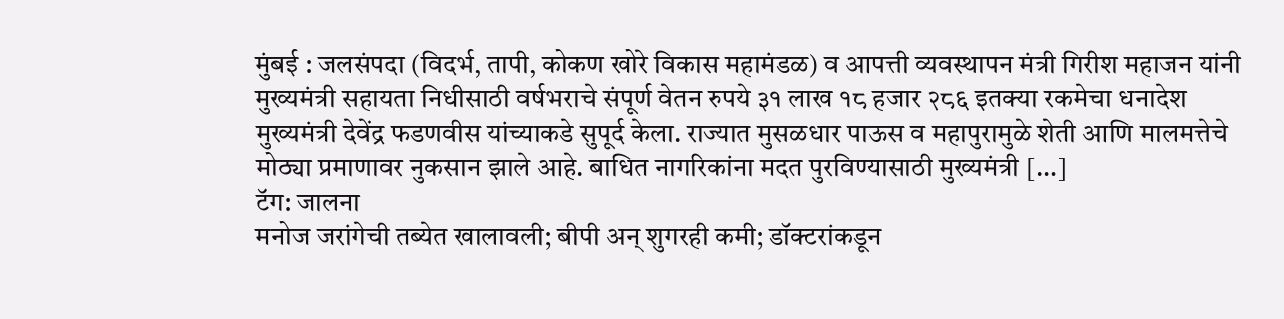मुंबई : जलसंपदा (विदर्भ, तापी, कोकण खोरे विकास महामंडळ) व आपत्ती व्यवस्थापन मंत्री गिरीश महाजन यांनी मुख्यमंत्री सहायता निधीसाठी वर्षभराचे संपूर्ण वेतन रुपये ३१ लाख १८ हजार २८६ इतक्या रकमेचा धनादेश मुख्यमंत्री देवेंद्र फडणवीस यांच्याकडे सुपूर्द केला. राज्यात मुसळधार पाऊस व महापुरामुळे शेती आणि मालमत्तेचे मोठ्या प्रमाणावर नुकसान झाले आहे. बाधित नागरिकांना मदत पुरविण्यासाठी मुख्यमंत्री […]
टॅग: जालना
मनोज जरांगेची तब्येत खालावली; बीपी अन् शुगरही कमी; डॉक्टरांकडून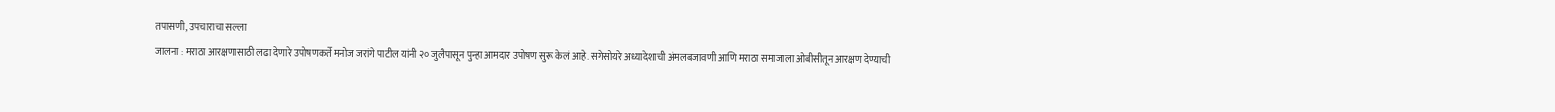तपासणी, उपचाराचा सल्ला
जालना : मराठा आरक्षणासाठी लढा देणारे उपोषणकर्ते मनोज जरांगे पाटील यांनी २० जुलैपासून पुन्हा आमदार उपोषण सुरू केलं आहे. सगेसोयरे अध्यादेशाची अंमलबजावणी आणि मराठा समाजाला ओबीसीतून आरक्षण देण्याची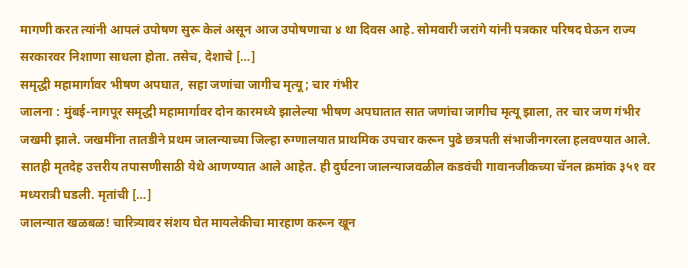मागणी करत त्यांनी आपलं उपोषण सुरू केलं असून आज उपोषणाचा ४ था दिवस आहे. सोमवारी जरांगे यांनी पत्रकार परिषद घेऊन राज्य सरकारवर निशाणा साधला होता. तसेच, देशाचे […]
समृद्धी महामार्गावर भीषण अपघात, सहा जणांचा जागीच मृत्यू; चार गंभीर
जालना : मुंबई-नागपूर समृद्धी महामार्गावर दोन कारमध्ये झालेल्या भीषण अपघातात सात जणांचा जागीच मृत्यू झाला, तर चार जण गंभीर जखमी झाले. जखमींना तातडीने प्रथम जालन्याच्या जिल्हा रुग्णालयात प्राथमिक उपचार करून पुढे छत्रपती संभाजीनगरला हलवण्यात आले. सातही मृतदेह उत्तरीय तपासणीसाठी येथे आणण्यात आले आहेत. ही दुर्घटना जालन्याजवळील कडवंची गावानजीकच्या चॅनल क्रमांक ३५१ वर मध्यरात्री घडली. मृतांची […]
जालन्यात खळबळ! चारित्र्यावर संशय घेत मायलेकीचा मारहाण करून खून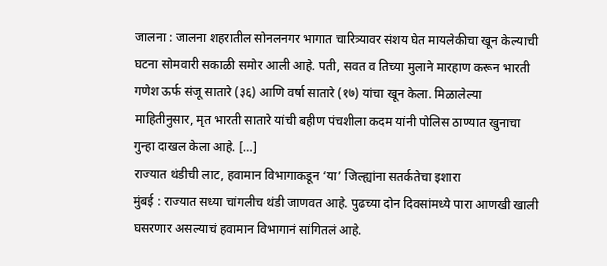जालना : जालना शहरातील सोनलनगर भागात चारित्र्यावर संशय घेत मायलेकीचा खून केल्याची घटना सोमवारी सकाळी समोर आली आहे. पती, सवत व तिच्या मुलाने मारहाण करून भारती गणेश ऊर्फ संजू सातारे (३६) आणि वर्षा सातारे (१७) यांचा खून केला. मिळालेल्या माहितीनुसार, मृत भारती सातारे यांची बहीण पंचशीला कदम यांनी पोलिस ठाण्यात खुनाचा गुन्हा दाखल केला आहे. […]
राज्यात थंडीची लाट, हवामान विभागाकडून ‘या’ जिल्ह्यांना सतर्कतेचा इशारा
मुंबई : राज्यात सध्या चांगलीच थंडी जाणवत आहे. पुढच्या दोन दिवसांमध्ये पारा आणखी खाली घसरणार असल्याचं हवामान विभागानं सांगितलं आहे.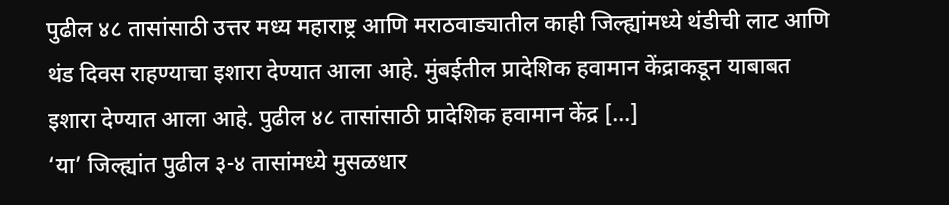पुढील ४८ तासांसाठी उत्तर मध्य महाराष्ट्र आणि मराठवाड्यातील काही जिल्ह्यांमध्ये थंडीची लाट आणि थंड दिवस राहण्याचा इशारा देण्यात आला आहे. मुंबईतील प्रादेशिक हवामान केंद्राकडून याबाबत इशारा देण्यात आला आहे. पुढील ४८ तासांसाठी प्रादेशिक हवामान केंद्र […]
‘या’ जिल्ह्यांत पुढील ३-४ तासांमध्ये मुसळधार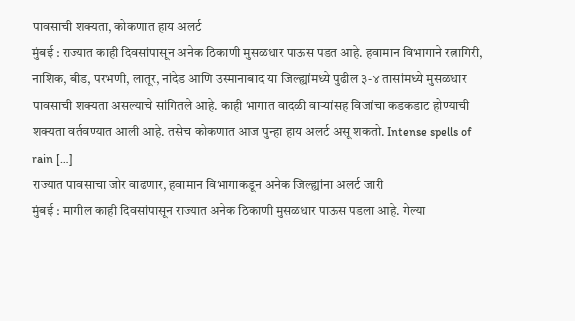पावसाची शक्यता, कोकणात हाय अलर्ट
मुंबई : राज्यात काही दिवसांपासून अनेक ठिकाणी मुसळधार पाऊस पडत आहे. हवामान विभागाने रत्नागिरी, नाशिक, बीड, परभणी, लातूर, नांदेड आणि उस्मानाबाद या जिल्ह्यांमध्ये पुढील ३-४ तासांमध्ये मुसळधार पावसाची शक्यता असल्याचे सांगितले आहे. काही भागात वादळी वाऱ्यांसह विजांचा कडकडाट होण्याची शक्यता वर्तवण्यात आली आहे. तसेच कोकणात आज पुन्हा हाय अलर्ट असू शकतो. Intense spells of rain […]
राज्यात पावसाचा जोर वाढणार, हवामान विभागाकडून अनेक जिल्ह्यांना अलर्ट जारी
मुंबई : मागील काही दिवसांपासून राज्यात अनेक ठिकाणी मुसळधार पाऊस पडला आहे. गेल्या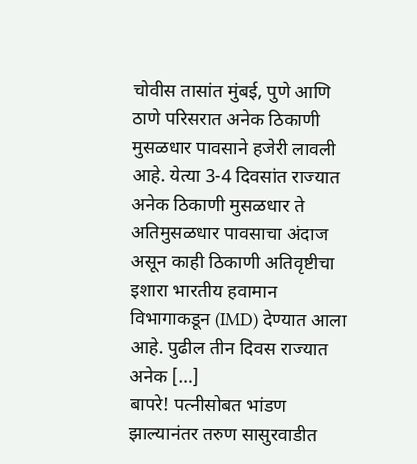चोवीस तासांत मुंबई, पुणे आणि ठाणे परिसरात अनेक ठिकाणी मुसळधार पावसाने हजेरी लावली आहे. येत्या 3-4 दिवसांत राज्यात अनेक ठिकाणी मुसळधार ते अतिमुसळधार पावसाचा अंदाज असून काही ठिकाणी अतिवृष्टीचा इशारा भारतीय हवामान विभागाकडून (IMD) देण्यात आला आहे. पुढील तीन दिवस राज्यात अनेक […]
बापरे! पत्नीसोबत भांडण झाल्यानंतर तरुण सासुरवाडीत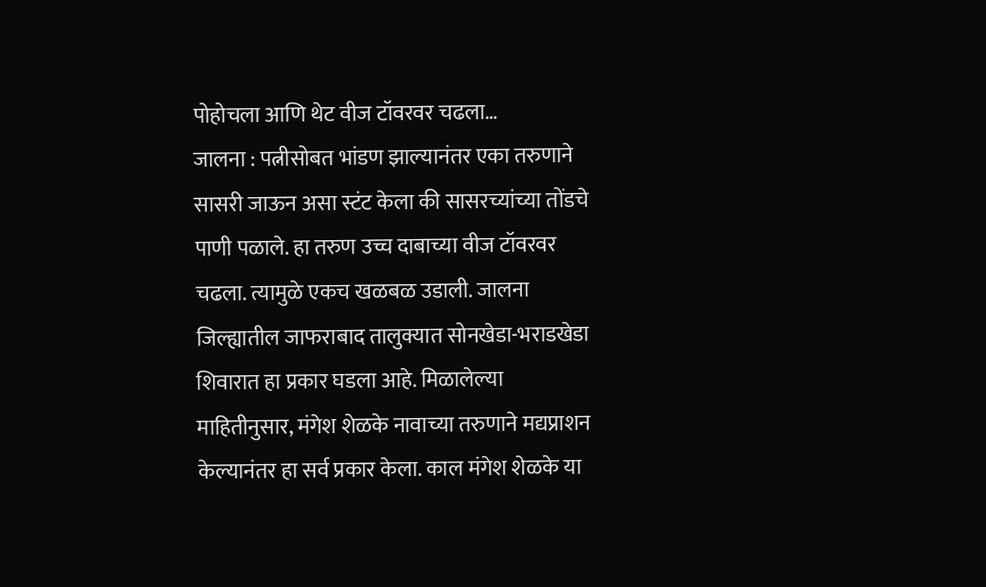पोहोचला आणि थेट वीज टॉवरवर चढला…
जालना : पत्नीसोबत भांडण झाल्यानंतर एका तरुणाने सासरी जाऊन असा स्टंट केला की सासरच्यांच्या तोंडचे पाणी पळाले. हा तरुण उच्च दाबाच्या वीज टॉवरवर चढला. त्यामुळे एकच खळबळ उडाली. जालना जिल्ह्यातील जाफराबाद तालुक्यात सोनखेडा-भराडखेडा शिवारात हा प्रकार घडला आहे. मिळालेल्या माहितीनुसार, मंगेश शेळके नावाच्या तरुणाने मद्यप्राशन केल्यानंतर हा सर्व प्रकार केला. काल मंगेश शेळके या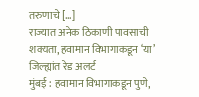तरुणाचे […]
राज्यात अनेक ठिकाणी पावसाची शक्यता, हवामान विभागाकडून ‘या’ जिल्ह्यांत रेड अलर्ट
मुंबई : हवामान विभागाकडून पुणे,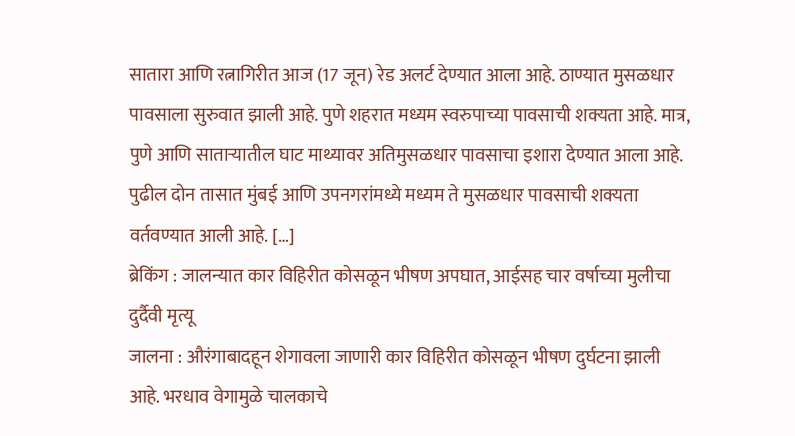सातारा आणि रत्नागिरीत आज (17 जून) रेड अलर्ट देण्यात आला आहे. ठाण्यात मुसळधार पावसाला सुरुवात झाली आहे. पुणे शहरात मध्यम स्वरुपाच्या पावसाची शक्यता आहे. मात्र, पुणे आणि साताऱ्यातील घाट माथ्यावर अतिमुसळधार पावसाचा इशारा देण्यात आला आहे. पुढील दोन तासात मुंबई आणि उपनगरांमध्ये मध्यम ते मुसळधार पावसाची शक्यता वर्तवण्यात आली आहे. […]
ब्रेकिंग : जालन्यात कार विहिरीत कोसळून भीषण अपघात, आईसह चार वर्षाच्या मुलीचा दुर्दैवी मृत्यू
जालना : औरंगाबादहून शेगावला जाणारी कार विहिरीत कोसळून भीषण दुर्घटना झाली आहे. भरधाव वेगामुळे चालकाचे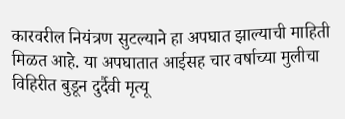कारवरील नियंत्रण सुटल्याने हा अपघात झाल्याची माहिती मिळत आहे. या अपघातात आईसह चार वर्षाच्या मुलीचा विहिरीत बुडून दुर्दैवी मृत्यू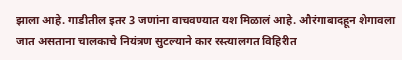झाला आहे. गाडीतील इतर 3 जणांना वाचवण्यात यश मिळालं आहे. औरंगाबादहून शेगावला जात असताना चालकाचे नियंत्रण सुटल्याने कार रस्त्यालगत विहिरीत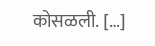कोसळली. […]